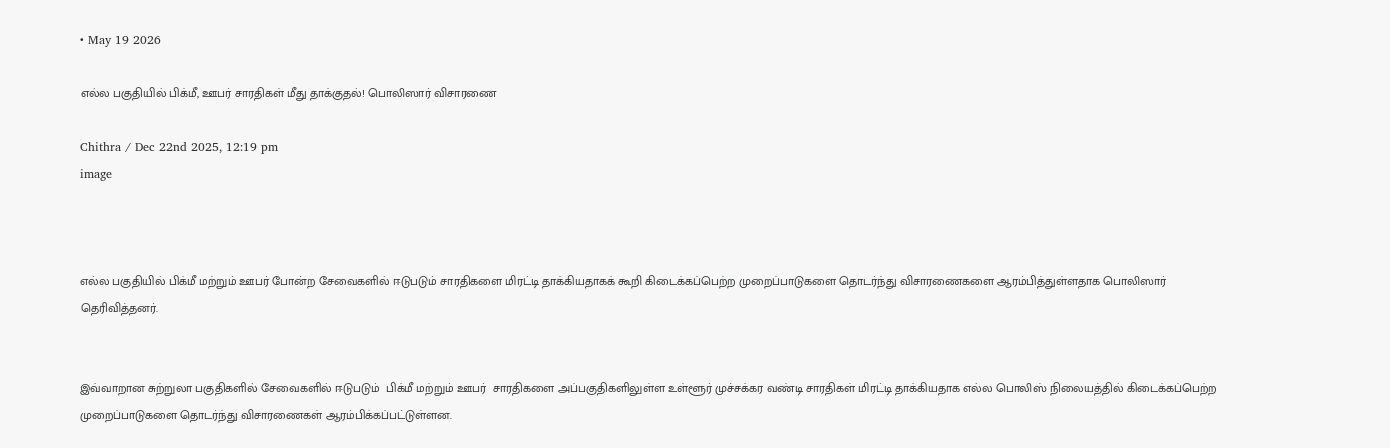• May 19 2026

எல்ல பகுதியில் பிக்மீ, ஊபர் சாரதிகள் மீது தாக்குதல்! பொலிஸார் விசாரணை

Chithra / Dec 22nd 2025, 12:19 pm
image



எல்ல பகுதியில் பிக்மீ மற்றும் ஊபர் போன்ற சேவைகளில் ஈடுபடும் சாரதிகளை மிரட்டி தாக்கியதாகக் கூறி கிடைக்கப்பெற்ற முறைப்பாடுகளை தொடர்ந்து விசாரணைகளை ஆரம்பித்துள்ளதாக பொலிஸார் தெரிவித்தனர்.


இவ்வாறான சுற்றுலா பகுதிகளில் சேவைகளில் ஈடுபடும்  பிக்மீ மற்றும் ஊபர்  சாரதிகளை அப்பகுதிகளிலுள்ள உள்ளூர் முச்சக்கர வண்டி சாரதிகள் மிரட்டி தாக்கியதாக எல்ல பொலிஸ் நிலையத்தில் கிடைக்கப்பெற்ற முறைப்பாடுகளை தொடர்ந்து விசாரணைகள் ஆரம்பிக்கப்பட்டுள்ளன.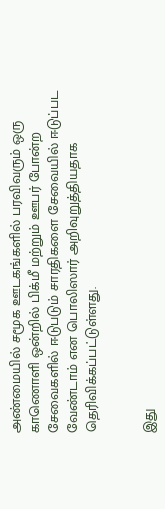அண்மையில் சமூக ஊடகங்களில் பரவிவரும் ஒரு காணொளி ஒன்றில் பிக்மீ மற்றும் ஊபர் போன்ற சேவைகளில் ஈடுபடும் சாரதிகளை சேவையில் ஈடுப்பட  வேண்டாம் என பொலிஸார் அறிவுறுத்தியதாக தெரிவிக்கப்பட்டுள்ளது.


இது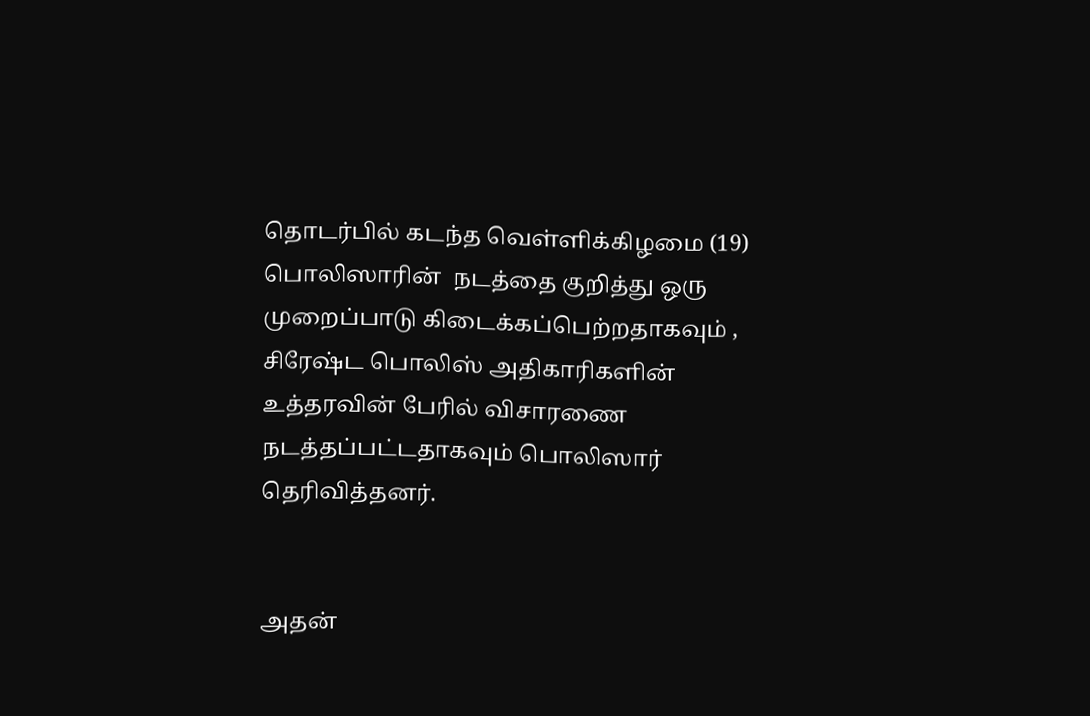தொடர்பில் கடந்த வெள்ளிக்கிழமை (19) பொலிஸாரின்  நடத்தை குறித்து ஒரு முறைப்பாடு கிடைக்கப்பெற்றதாகவும் , சிரேஷ்ட பொலிஸ் அதிகாரிகளின் உத்தரவின் பேரில் விசாரணை நடத்தப்பட்டதாகவும் பொலிஸார் தெரிவித்தனர்.


அதன்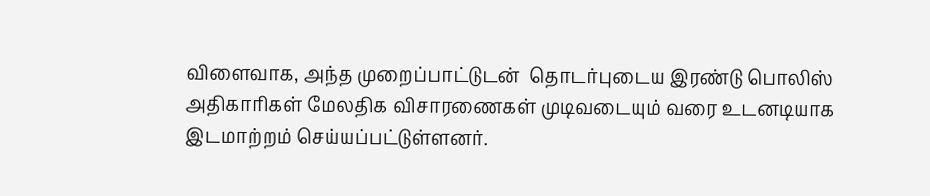விளைவாக, அந்த முறைப்பாட்டுடன்  தொடர்புடைய இரண்டு பொலிஸ் அதிகாரிகள் மேலதிக விசாரணைகள் முடிவடையும் வரை உடனடியாக இடமாற்றம் செய்யப்பட்டுள்ளனர்.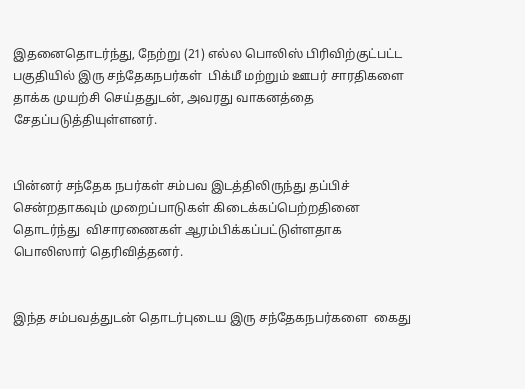இதனைதொடர்ந்து, நேற்று (21) எல்ல பொலிஸ் பிரிவிற்குட்பட்ட பகுதியில் இரு சந்தேகநபர்கள்  பிக்மீ மற்றும் ஊபர் சாரதிகளை தாக்க முயற்சி செய்ததுடன், அவரது வாகனத்தை சேதப்படுத்தியுள்ளனர்.


பின்னர் சந்தேக நபர்கள் சம்பவ இடத்திலிருந்து தப்பிச் சென்றதாகவும் முறைப்பாடுகள் கிடைக்கப்பெற்றதினை தொடர்ந்து  விசாரணைகள் ஆரம்பிக்கப்பட்டுள்ளதாக பொலிஸார் தெரிவித்தனர்.


இந்த சம்பவத்துடன் தொடர்புடைய இரு சந்தேகநபர்களை  கைது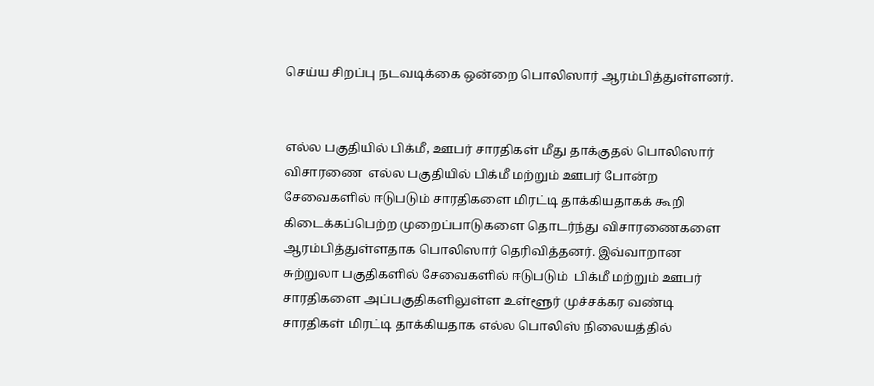செய்ய சிறப்பு நடவடிக்கை ஒன்றை பொலிஸார் ஆரம்பித்துள்ளனர்.


எல்ல பகுதியில் பிக்மீ, ஊபர் சாரதிகள் மீது தாக்குதல் பொலிஸார் விசாரணை  எல்ல பகுதியில் பிக்மீ மற்றும் ஊபர் போன்ற சேவைகளில் ஈடுபடும் சாரதிகளை மிரட்டி தாக்கியதாகக் கூறி கிடைக்கப்பெற்ற முறைப்பாடுகளை தொடர்ந்து விசாரணைகளை ஆரம்பித்துள்ளதாக பொலிஸார் தெரிவித்தனர். இவ்வாறான சுற்றுலா பகுதிகளில் சேவைகளில் ஈடுபடும்  பிக்மீ மற்றும் ஊபர்  சாரதிகளை அப்பகுதிகளிலுள்ள உள்ளூர் முச்சக்கர வண்டி சாரதிகள் மிரட்டி தாக்கியதாக எல்ல பொலிஸ் நிலையத்தில்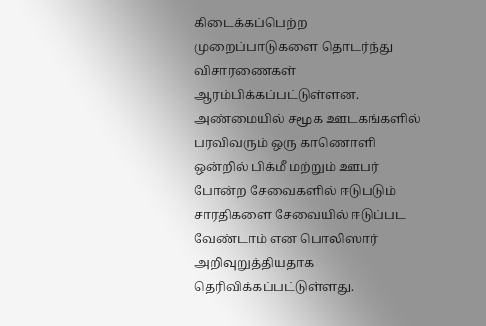கிடைக்கப்பெற்ற முறைப்பாடுகளை தொடர்ந்து விசாரணைகள் ஆரம்பிக்கப்பட்டுள்ளன. அண்மையில் சமூக ஊடகங்களில் பரவிவரும் ஒரு காணொளி ஒன்றில் பிக்மீ மற்றும் ஊபர் போன்ற சேவைகளில் ஈடுபடும் சாரதிகளை சேவையில் ஈடுப்பட  வேண்டாம் என பொலிஸார் அறிவுறுத்தியதாக தெரிவிக்கப்பட்டுள்ளது.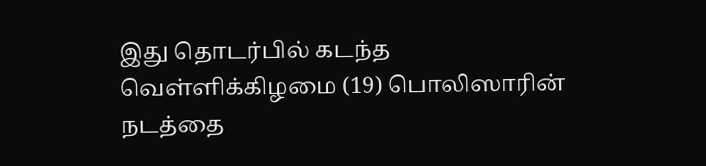இது தொடர்பில் கடந்த வெள்ளிக்கிழமை (19) பொலிஸாரின்  நடத்தை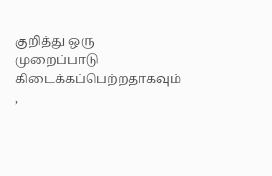குறித்து ஒரு முறைப்பாடு கிடைக்கப்பெற்றதாகவும் ,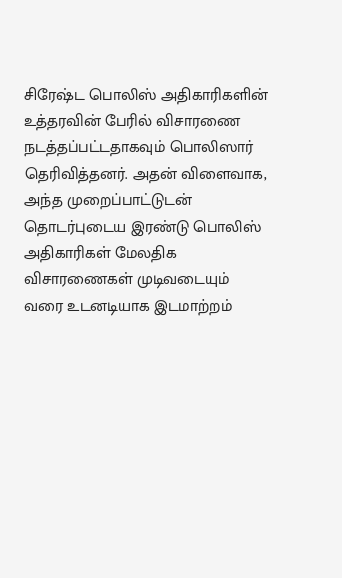சிரேஷ்ட பொலிஸ் அதிகாரிகளின் உத்தரவின் பேரில் விசாரணை நடத்தப்பட்டதாகவும் பொலிஸார் தெரிவித்தனர். அதன் விளைவாக, அந்த முறைப்பாட்டுடன்  தொடர்புடைய இரண்டு பொலிஸ் அதிகாரிகள் மேலதிக விசாரணைகள் முடிவடையும் வரை உடனடியாக இடமாற்றம்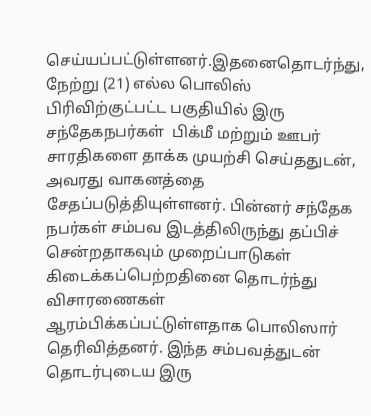செய்யப்பட்டுள்ளனர்.இதனைதொடர்ந்து, நேற்று (21) எல்ல பொலிஸ் பிரிவிற்குட்பட்ட பகுதியில் இரு சந்தேகநபர்கள்  பிக்மீ மற்றும் ஊபர் சாரதிகளை தாக்க முயற்சி செய்ததுடன், அவரது வாகனத்தை சேதப்படுத்தியுள்ளனர். பின்னர் சந்தேக நபர்கள் சம்பவ இடத்திலிருந்து தப்பிச் சென்றதாகவும் முறைப்பாடுகள் கிடைக்கப்பெற்றதினை தொடர்ந்து  விசாரணைகள் ஆரம்பிக்கப்பட்டுள்ளதாக பொலிஸார் தெரிவித்தனர். இந்த சம்பவத்துடன் தொடர்புடைய இரு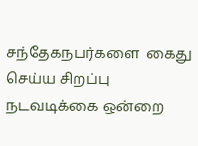சந்தேகநபர்களை  கைது செய்ய சிறப்பு நடவடிக்கை ஒன்றை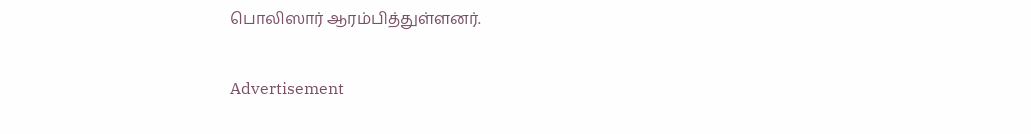பொலிஸார் ஆரம்பித்துள்ளனர்.

Advertisement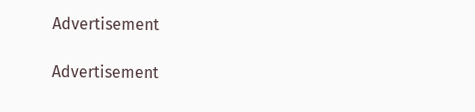Advertisement

Advertisement